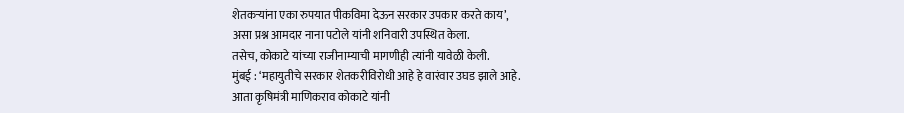शेतकऱ्यांना एका रुपयात पीकविमा देऊन सरकार उपकार करते काय’,
असा प्रश्न आमदार नाना पटोले यांनी शनिवारी उपस्थित केला.
तसेच, कोकाटे यांच्या राजीनाम्याची मागणीही त्यांनी यावेळी केली.
मुंबई : ‘महायुतीचे सरकार शेतकरीविरोधी आहे हे वारंवार उघड झाले आहे.
आता कृषिमंत्री माणिकराव कोकाटे यांनी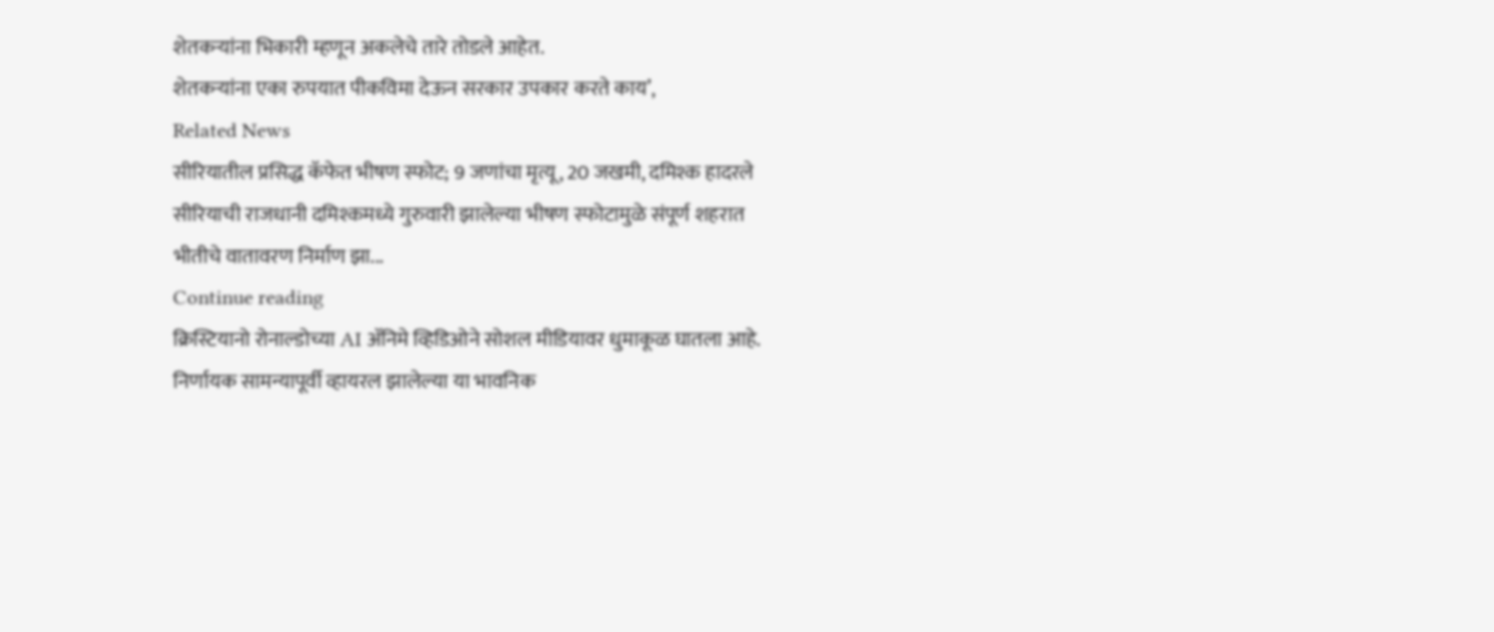शेतकऱ्यांना भिकारी म्हणून अकलेचे तारे तोडले आहेत.
शेतकऱ्यांना एका रुपयात पीकविमा देऊन सरकार उपकार करते काय’,
Related News
सीरियातील प्रसिद्ध कॅफेत भीषण स्फोट; 9 जणांचा मृत्यू, 20 जखमी, दमिश्क हादरले
सीरियाची राजधानी दमिश्कमध्ये गुरुवारी झालेल्या भीषण स्फोटामुळे संपूर्ण शहरात भीतीचे वातावरण निर्माण झा...
Continue reading
क्रिस्टियानो रोनाल्डोच्या AI ॲनिमे व्हिडिओने सोशल मीडियावर धुमाकूळ घातला आहे. निर्णायक सामन्यापूर्वी व्हायरल झालेल्या या भावनिक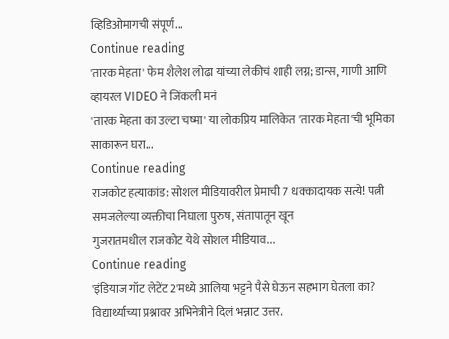व्हिडिओमागची संपूर्ण...
Continue reading
'तारक मेहता' फेम शैलेश लोढा यांच्या लेकीचं शाही लग्न; डान्स, गाणी आणि व्हायरल VIDEO ने जिंकली मनं
'तारक मेहता का उल्टा चष्मा' या लोकप्रिय मालिकेत 'तारक मेहता'ची भूमिका साकारून घरा...
Continue reading
राजकोट हत्याकांड: सोशल मीडियावरील प्रेमाची 7 धक्कादायक सत्ये! पत्नी समजलेल्या व्यक्तीचा निघाला पुरुष, संतापातून खून
गुजरातमधील राजकोट येथे सोशल मीडियाव...
Continue reading
'इंडियाज गॉट लेटेंट 2'मध्ये आलिया भट्टने पैसे घेऊन सहभाग घेतला का? विद्यार्थ्याच्या प्रश्नावर अभिनेत्रीने दिलं भन्नाट उत्तर.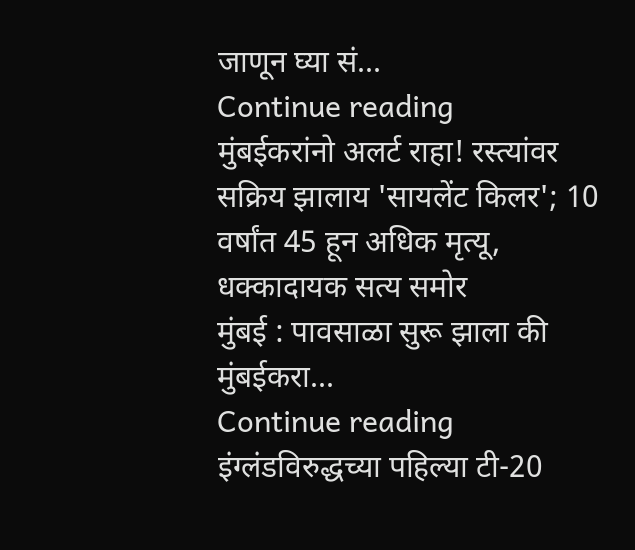जाणून घ्या सं...
Continue reading
मुंबईकरांनो अलर्ट राहा! रस्त्यांवर सक्रिय झालाय 'सायलेंट किलर'; 10 वर्षांत 45 हून अधिक मृत्यू, धक्कादायक सत्य समोर
मुंबई : पावसाळा सुरू झाला की मुंबईकरा...
Continue reading
इंग्लंडविरुद्धच्या पहिल्या टी-20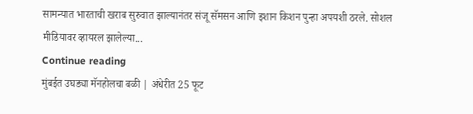सामन्यात भारताची खराब सुरुवात झाल्यानंतर संजू सॅमसन आणि इशान किशन पुन्हा अपयशी ठरले. सोशल मीडियावर व्हायरल झालेल्या...
Continue reading
मुंबईत उघड्या मॅनहोलचा बळी | अंधेरीत 25 फूट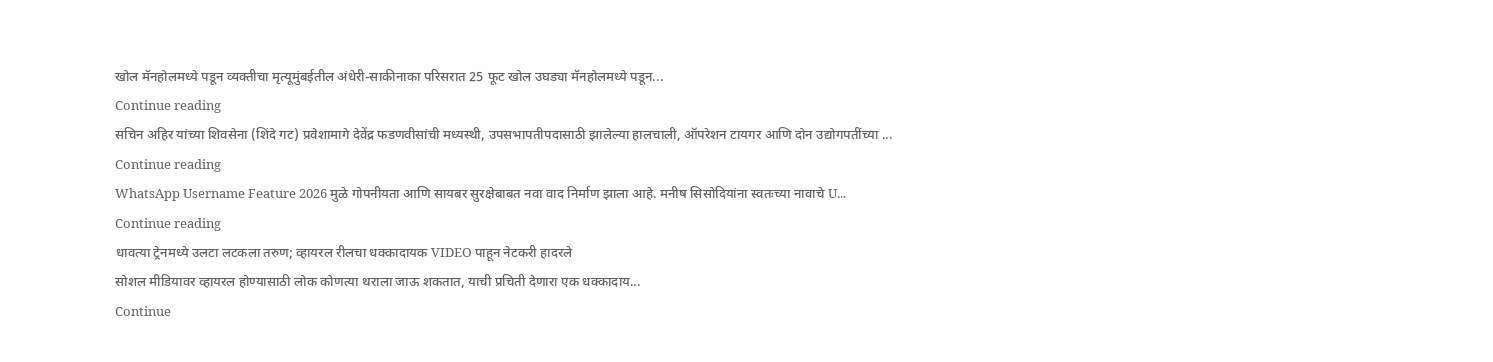खोल मॅनहोलमध्ये पडून व्यक्तीचा मृत्यूमुंबईतील अंधेरी-साकीनाका परिसरात 25 फूट खोल उघड्या मॅनहोलमध्ये पडून...
Continue reading
सचिन अहिर यांच्या शिवसेना (शिंदे गट) प्रवेशामागे देवेंद्र फडणवीसांची मध्यस्थी, उपसभापतीपदासाठी झालेल्या हालचाली, ऑपरेशन टायगर आणि दोन उद्योगपतींच्या ...
Continue reading
WhatsApp Username Feature 2026 मुळे गोपनीयता आणि सायबर सुरक्षेबाबत नवा वाद निर्माण झाला आहे. मनीष सिसोदियांना स्वतःच्या नावाचे U...
Continue reading
धावत्या ट्रेनमध्ये उलटा लटकला तरुण; व्हायरल रीलचा धक्कादायक VIDEO पाहून नेटकरी हादरले
सोशल मीडियावर व्हायरल होण्यासाठी लोक कोणत्या थराला जाऊ शकतात, याची प्रचिती देणारा एक धक्कादाय...
Continue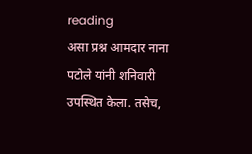reading
असा प्रश्न आमदार नाना पटोले यांनी शनिवारी उपस्थित केला. तसेच,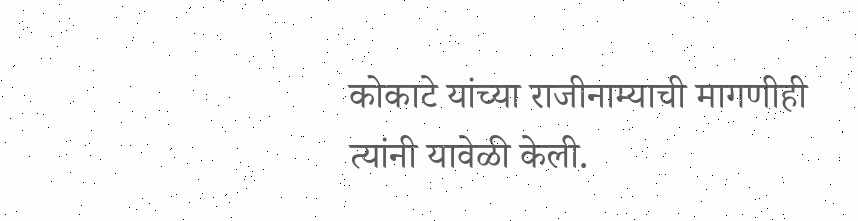कोकाटे यांच्या राजीनाम्याची मागणीही त्यांनी यावेळी केली.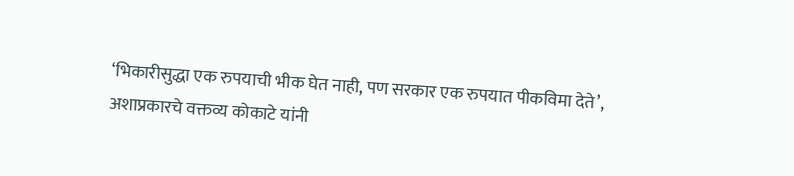‘भिकारीसुद्धा एक रुपयाची भीक घेत नाही, पण सरकार एक रुपयात पीकविमा देते’,
अशाप्रकारचे वक्तव्य कोकाटे यांनी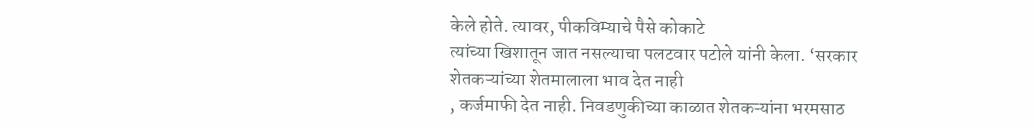केले होते. त्यावर, पीकविम्याचे पैसे कोकाटे
त्यांच्या खिशातून जात नसल्याचा पलटवार पटोले यांनी केला. ‘सरकार शेतकऱ्यांच्या शेतमालाला भाव देत नाही
, कर्जमाफी देत नाही. निवडणुकीच्या काळात शेतकऱ्यांना भरमसाठ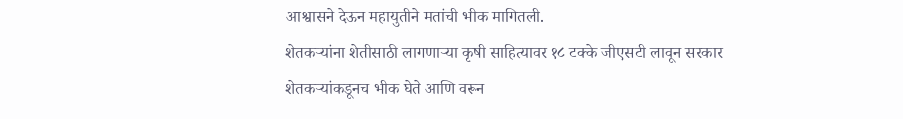आश्वासने देऊन महायुतीने मतांची भीक मागितली.
शेतकऱ्यांना शेतीसाठी लागणाऱ्या कृषी साहित्यावर १८ टक्के जीएसटी लावून सरकार
शेतकऱ्यांकडूनच भीक घेते आणि वरून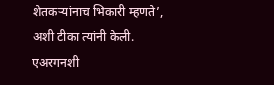शेतकऱ्यांनाच भिकारी म्हणते’, अशी टीका त्यांनी केली.
एअरगनशी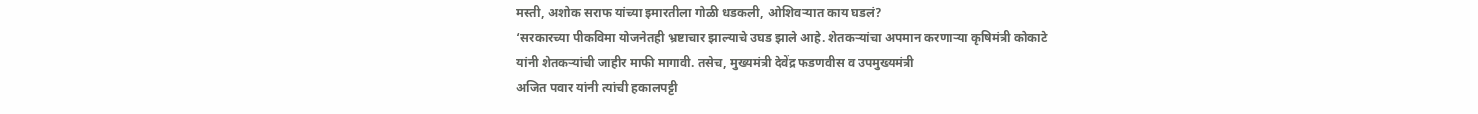मस्ती, अशोक सराफ यांच्या इमारतीला गोळी धडकली, ओशिवऱ्यात काय घडलं?
‘सरकारच्या पीकविमा योजनेतही भ्रष्टाचार झाल्याचे उघड झाले आहे. शेतकऱ्यांचा अपमान करणाऱ्या कृषिमंत्री कोकाटे
यांनी शेतकऱ्यांची जाहीर माफी मागावी. तसेच, मुख्यमंत्री देवेंद्र फडणवीस व उपमुख्यमंत्री
अजित पवार यांनी त्यांची हकालपट्टी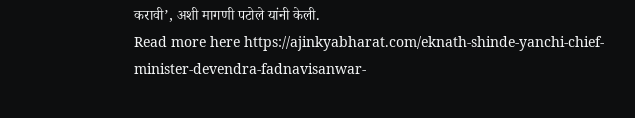करावी’, अशी मागणी पटोले यांनी केली.
Read more here https://ajinkyabharat.com/eknath-shinde-yanchi-chief-minister-devendra-fadnavisanwar-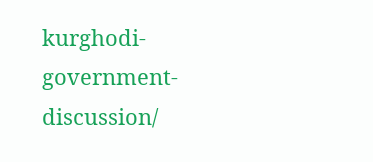kurghodi-government-discussion/